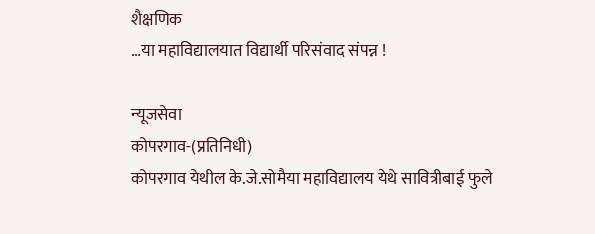शैक्षणिक
…या महाविद्यालयात विद्यार्थी परिसंवाद संपन्न !

न्यूजसेवा
कोपरगाव-(प्रतिनिधी)
कोपरगाव येथील के.जे.सोमैया महाविद्यालय येथे सावित्रीबाई फुले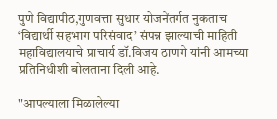पुणे विद्यापीठ,गुणवत्ता सुधार योजनेंतर्गत नुकताच ‘विद्यार्थी सहभाग परिसंवाद’ संपन्न झाल्याची माहिती महाविद्यालयाचे प्राचार्य डॉ.विजय ठाणगे यांनी आमच्या प्रतिनिधीशी बोलताना दिली आहे.

"आपल्याला मिळालेल्या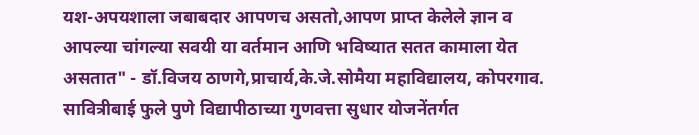यश-अपयशाला जबाबदार आपणच असतो,आपण प्राप्त केलेले ज्ञान व आपल्या चांगल्या सवयी या वर्तमान आणि भविष्यात सतत कामाला येत असतात" - डॉ.विजय ठाणगे,प्राचार्य,के.जे.सोमैया महाविद्यालय, कोपरगाव.
सावित्रीबाई फुले पुणे विद्यापीठाच्या गुणवत्ता सुधार योजनेंतर्गत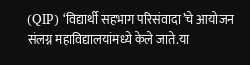(QIP) ‘विद्यार्थी सहभाग परिसंवादा’चे आयोजन संलग्न महाविद्यालयांमध्ये केले जाते.या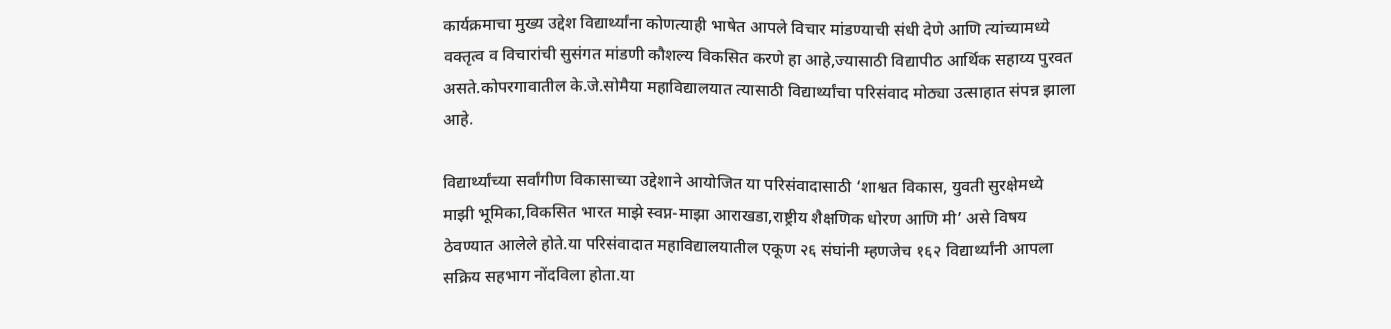कार्यक्रमाचा मुख्य उद्देश विद्यार्थ्यांना कोणत्याही भाषेत आपले विचार मांडण्याची संधी देणे आणि त्यांच्यामध्ये वक्तृत्व व विचारांची सुसंगत मांडणी कौशल्य विकसित करणे हा आहे,ज्यासाठी विद्यापीठ आर्थिक सहाय्य पुरवत असते.कोपरगावातील के.जे.सोमैया महाविद्यालयात त्यासाठी विद्यार्थ्यांचा परिसंवाद मोठ्या उत्साहात संपन्न झाला आहे.

विद्यार्थ्यांच्या सर्वांगीण विकासाच्या उद्देशाने आयोजित या परिसंवादासाठी ‘शाश्वत विकास, युवती सुरक्षेमध्ये माझी भूमिका,विकसित भारत माझे स्वप्न-माझा आराखडा,राष्ट्रीय शैक्षणिक धोरण आणि मी’ असे विषय ठेवण्यात आलेले होते.या परिसंवादात महाविद्यालयातील एकूण २६ संघांनी म्हणजेच १६२ विद्यार्थ्यांनी आपला सक्रिय सहभाग नोंदविला होता.या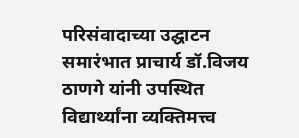परिसंवादाच्या उद्घाटन समारंभात प्राचार्य डॉ.विजय ठाणगे यांनी उपस्थित विद्यार्थ्यांना व्यक्तिमत्त्व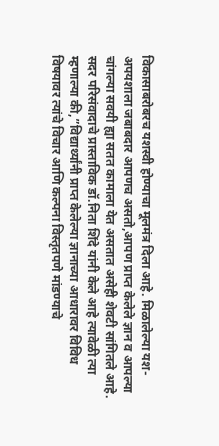विकासाबरोबरच यशस्वी होण्याचा मूलमंत्र दिला आहे. मिळालेल्या यश-अपयशाला जबाबदार आपणच असतो,आपण प्राप्त केलेले ज्ञान व आपल्या चांगल्या सवयी ह्या सतत कामाला येत असतात असेही शेवटी सांगितले आहे.
सदर परिसंवादाचे प्रास्ताविक डॉ.निता शिंदे यांनी केले आहे त्यावेळी त्या म्हणाल्या की,”विद्यार्थ्यांनी प्राप्त केलेल्या ज्ञानाच्या आधारावर विविध विषयावर त्यांचे विचार आणि कल्पना विस्तृतपणे मांडण्याचे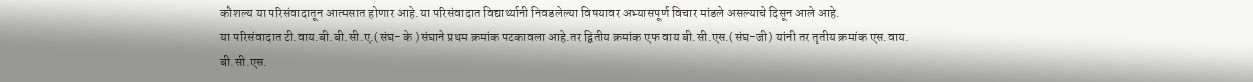कौशल्य या परिसंवादातून आत्मसात होणार आहे.या परिसंवादात विद्यार्थ्यानी निवडलेल्या विषयावर अभ्यासपूर्ण विचार मांडले असल्याचे दिसून आले आहे.
या परिसंवादात टी.वाय.बी.बी.सी.ए.(संघ- के )संघाने प्रथम क्रमांक पटकावला आहे.तर द्वितीय क्रमांक एफ वाय बी.सी.एस.(संघ-जी) यांनी तर तृतीय क्रमांक एस.वाय. बी.सी.एस.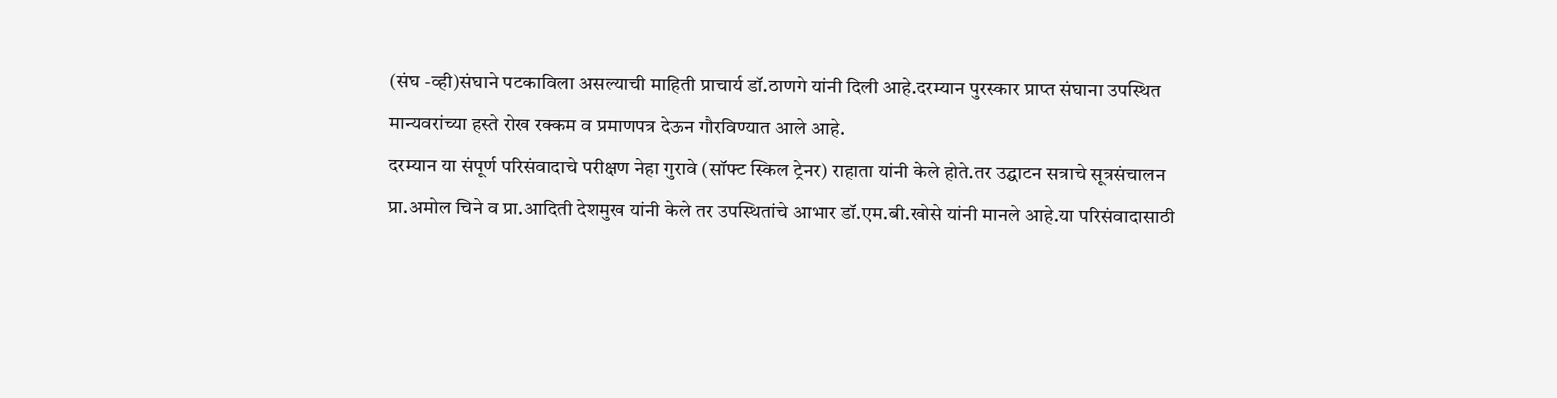(संघ -व्ही)संघाने पटकाविला असल्याची माहिती प्राचार्य डॉ.ठाणगे यांनी दिली आहे.दरम्यान पुरस्कार प्राप्त संघाना उपस्थित मान्यवरांच्या हस्ते रोख रक्कम व प्रमाणपत्र देऊन गौरविण्यात आले आहे.
दरम्यान या संपूर्ण परिसंवादाचे परीक्षण नेहा गुरावे (सॉफ्ट स्किल ट्रेनर) राहाता यांनी केले होते.तर उद्घाटन सत्राचे सूत्रसंचालन प्रा.अमोल चिने व प्रा.आदिती देशमुख यांनी केले तर उपस्थितांचे आभार डॉ.एम.बी.खोसे यांनी मानले आहे.या परिसंवादासाठी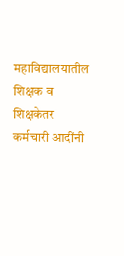महाविद्यालयातील शिक्षक व शिक्षकेतर कर्मचारी आदींनी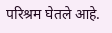परिश्रम घेतले आहे.